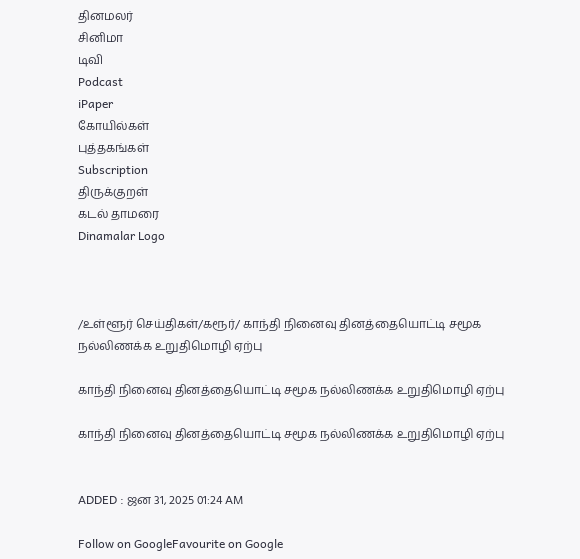தினமலர்
சினிமா
டிவி
Podcast
iPaper
கோயில்கள்
புத்தகங்கள்
Subscription
திருக்குறள்
கடல் தாமரை
Dinamalar Logo



/உள்ளூர் செய்திகள்/கரூர்/ காந்தி நினைவு தினத்தையொட்டி சமூக நல்லிணக்க உறுதிமொழி ஏற்பு

காந்தி நினைவு தினத்தையொட்டி சமூக நல்லிணக்க உறுதிமொழி ஏற்பு

காந்தி நினைவு தினத்தையொட்டி சமூக நல்லிணக்க உறுதிமொழி ஏற்பு


ADDED : ஜன 31, 2025 01:24 AM

Follow on GoogleFavourite on Google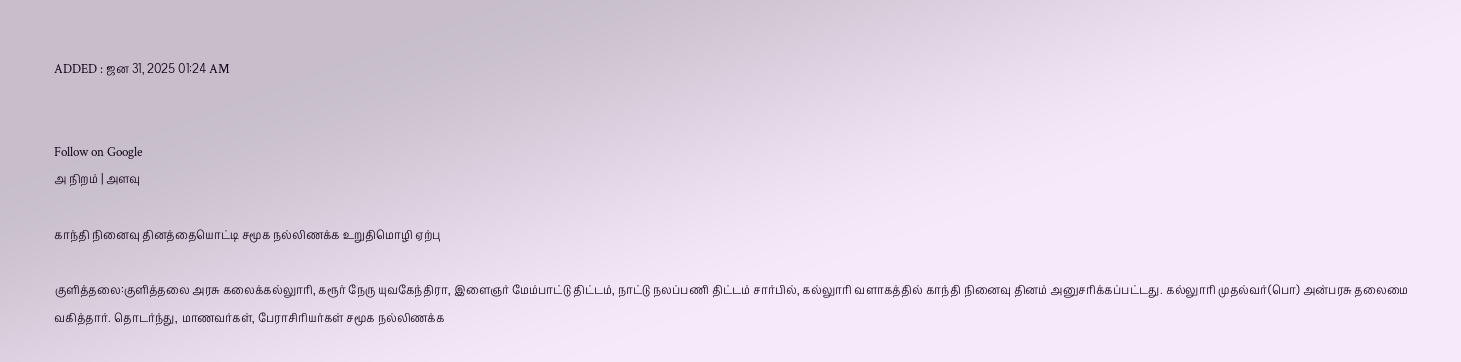ADDED : ஜன 31, 2025 01:24 AM


Follow on Google
அ நிறம் | அளவு

காந்தி நினைவு தினத்தையொட்டி சமூக நல்லிணக்க உறுதிமொழி ஏற்பு

குளித்தலை:குளித்தலை அரசு கலைக்கல்லுாரி, கரூர் நேரு யுவகேந்திரா, இளைஞர் மேம்பாட்டு திட்டம், நாட்டு நலப்பணி திட்டம் சார்பில், கல்லுாரி வளாகத்தில் காந்தி நினைவு தினம் அனுசரிக்கப்பட்டது. கல்லுாரி முதல்வர்(பொ) அன்பரசு தலைமை வகித்தார். தொடர்ந்து, மாணவர்கள், பேராசிரியர்கள் சமூக நல்லிணக்க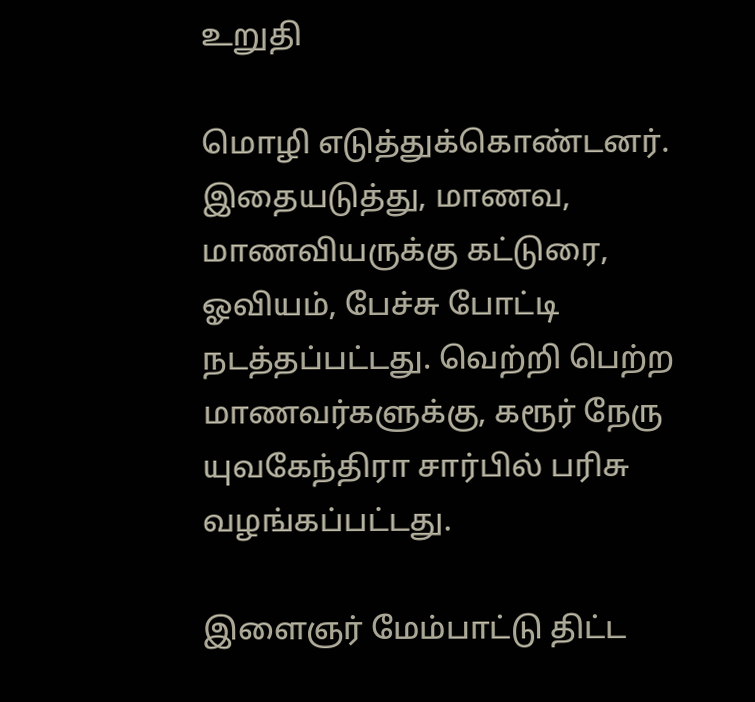உறுதி

மொழி எடுத்துக்கொண்டனர். இதையடுத்து, மாணவ, மாணவியருக்கு கட்டுரை, ஓவியம், பேச்சு போட்டி நடத்தப்பட்டது. வெற்றி பெற்ற மாணவர்களுக்கு, கரூர் நேரு யுவகேந்திரா சார்பில் பரிசு வழங்கப்பட்டது.

இளைஞர் மேம்பாட்டு திட்ட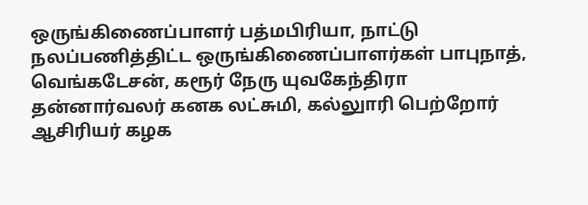ஒருங்கிணைப்பாளர் பத்மபிரியா, நாட்டு நலப்பணித்திட்ட ஒருங்கிணைப்பாளர்கள் பாபுநாத், வெங்கடேசன், கரூர் நேரு யுவகேந்திரா தன்னார்வலர் கனக லட்சுமி, கல்லுாரி பெற்றோர் ஆசிரியர் கழக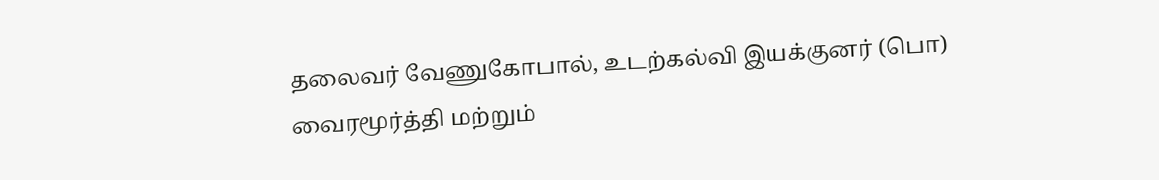தலைவர் வேணுகோபால், உடற்கல்வி இயக்குனர் (பொ) வைரமூர்த்தி மற்றும்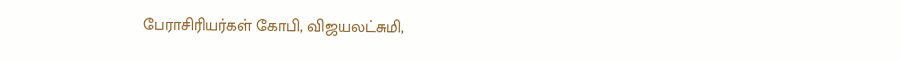பேராசிரியர்கள் கோபி, விஜயலட்சுமி,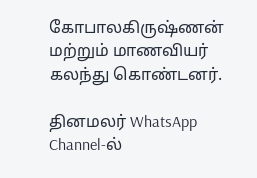கோபாலகிருஷ்ணன் மற்றும் மாணவியர் கலந்து கொண்டனர்.

தினமலர் WhatsApp Channel-ல்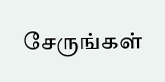சேருங்கள்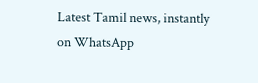Latest Tamil news, instantly on WhatsApp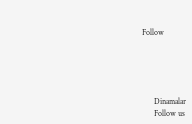Follow





      Dinamalar
      Follow us